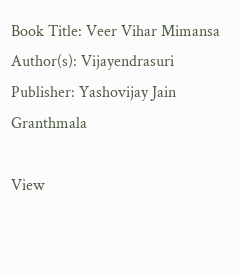Book Title: Veer Vihar Mimansa
Author(s): Vijayendrasuri
Publisher: Yashovijay Jain Granthmala

View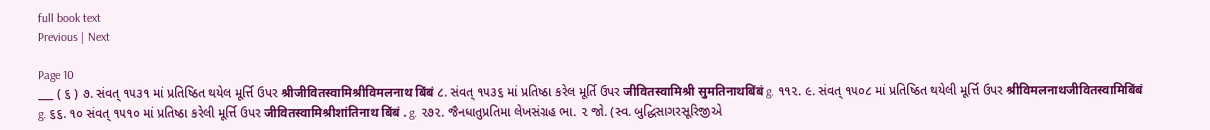full book text
Previous | Next

Page 10
___ ( ૬ ) ૭. સંવત્ ૧૫૩૧ માં પ્રતિષ્ઠિત થયેલ મૂર્ત્તિ ઉપર श्रीजीवितस्वामिश्रीविमलनाथ बिंबं ૮. સંવત્ ૧૫૩૬ માં પ્રતિષ્ઠા કરેલ મૂર્તિ ઉપર जीवितस्वामिश्री सुमतिनाथबिंबं g. ૧૧૨. ૯. સંવત્ ૧૫૦૮ માં પ્રતિષ્ઠિત થયેલી મૂર્ત્તિ ઉપર श्रीविमलनाथजीवितस्वामिबिंबं g. ૬૬. ૧૦ સંવત્ ૧૫૧૦ માં પ્રતિષ્ઠા કરેલી મૂર્ત્તિ ઉપર जीवितस्वामिश्रीशांतिनाथ बिंबं . g. ૨૭૨. જૈનધાતુપ્રતિમા લેખસંગ્રહ ભા. ૨ જો. (સ્વ. બુદ્ધિસાગરસૂરિજીએ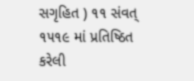સગૃહિત ) ૧૧ સંવત્ ૧૫૧૯ માં પ્રતિષ્ઠિત કરેલી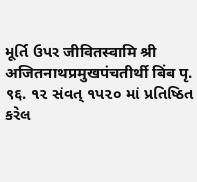મૂર્તિ ઉપર जीवितस्वामि श्री अजितनाथप्रमुखपंचतीर्थी बिंब पृ. ९६. ૧૨ સંવત્ ૧પ૨૦ માં પ્રતિષ્ઠિત કરેલ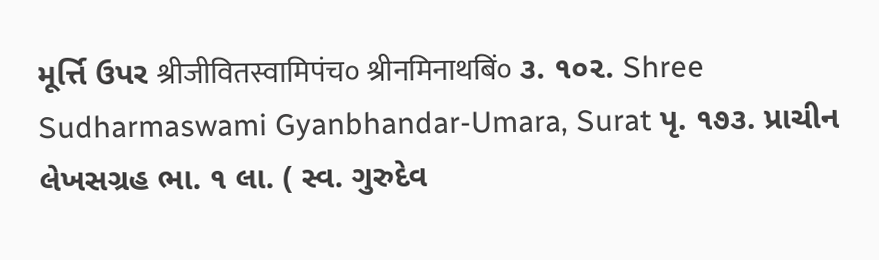મૂર્ત્તિ ઉપર श्रीजीवितस्वामिपंच० श्रीनमिनाथबिं० ૩. ૧૦૨. Shree Sudharmaswami Gyanbhandar-Umara, Surat પૃ. ૧૭૩. પ્રાચીન લેખસગ્રહ ભા. ૧ લા. ( સ્વ. ગુરુદેવ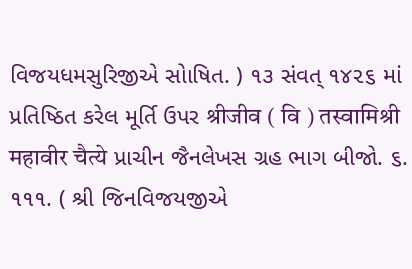વિજયધમસુરિજીએ સોાષિત. ) ૧૩ સંવત્ ૧૪૨૬ માં પ્રતિષ્ઠિત કરેલ મૂર્તિ ઉપર श्रीजीव ( वि ) तस्वामिश्री महावीर चैत्ये પ્રાચીન જૈનલેખસ ગ્રહ ભાગ બીજો. ૬. ૧૧૧. ( શ્રી જિનવિજયજીએ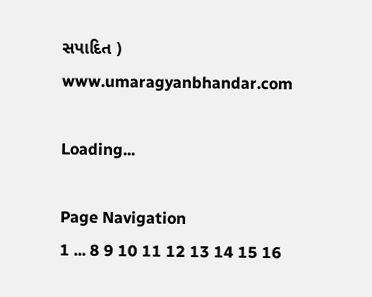સપાદિત ) www.umaragyanbhandar.com

Loading...

Page Navigation
1 ... 8 9 10 11 12 13 14 15 16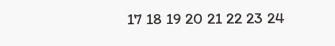17 18 19 20 21 22 23 24